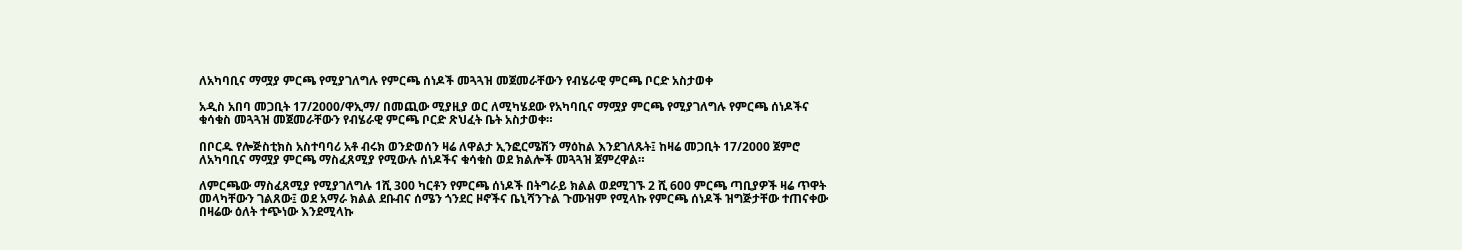ለአካባቢና ማሟያ ምርጫ የሚያገለግሉ የምርጫ ሰነዶች መጓጓዝ መጀመራቸውን የብሄራዊ ምርጫ ቦርድ አስታወቀ

አዲስ አበባ መጋቢት 17/2000/ዋኢማ/ በመጪው ሚያዚያ ወር ለሚካሄደው የአካባቢና ማሟያ ምርጫ የሚያገለግሉ የምርጫ ሰነዶችና ቁሳቁስ መጓጓዝ መጀመራቸውን የብሄራዊ ምርጫ ቦርድ ጽህፈት ቤት አስታወቀ።

በቦርዱ የሎጅስቲክስ አስተባባሪ አቶ ብሩክ ወንድወሰን ዛሬ ለዋልታ ኢንፎርሜሽን ማዕከል እንደገለጹት፤ ከዛሬ መጋቢት 17/2000 ጀምሮ ለአካባቢና ማሟያ ምርጫ ማስፈጸሚያ የሚውሉ ሰነዶችና ቁሳቁስ ወደ ክልሎች መጓጓዝ ጀምረዋል።

ለምርጫው ማስፈጸሚያ የሚያገለግሉ 1ሺ 300 ካርቶን የምርጫ ሰነዶች በትግራይ ክልል ወደሚገኙ 2 ሺ 600 ምርጫ ጣቢያዎች ዛሬ ጥዋት መላካቸውን ገልጸው፤ ወደ አማራ ክልል ደቡብና ሰሜን ጎንደር ዞኖችና ቤኒሻንጉል ጉሙዝም የሚላኩ የምርጫ ሰነዶች ዝግጅታቸው ተጠናቀው በዛሬው ዕለት ተጭነው እንደሚላኩ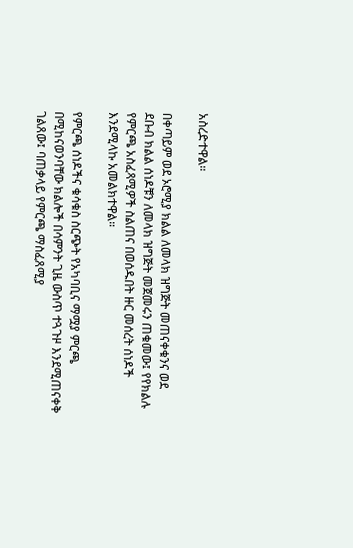አስረድተዋል።

በቀጣይም ወደ ኦሮሚያ ክልል ለመላክ ዝግጅት መጠናቀቁንና ወደ ደቡብ ክልል ሰነዶቹን ለመላክ ዝግጅት መጀመሩን ጠቁመው፤ የየክልሉ የምርጫ አስፈጻሚዎች ስልጠና በወሰዱበት ዙር መሰረት ሰነዶች እንደሚላኩ አመልክተዋል።

የምርጫ ሰነዶችና ቁሳቁስ ስርጭት የአካባቢና ማሟያ ምርጫ በሚከናወንባቸው ክልሎች በሳምንት ጊዜ ውስጥ ተጓጉዞ እንደሚጠናቀቅ ገልጸው፤ ባጠቃላይ የምርጫ ማስፈጸሚያ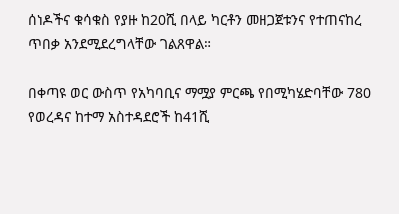ሰነዶችና ቁሳቁስ የያዙ ከ20ሺ በላይ ካርቶን መዘጋጀቱንና የተጠናከረ ጥበቃ አንደሚደረግላቸው ገልጸዋል።

በቀጣዩ ወር ውስጥ የአካባቢና ማሟያ ምርጫ የበሚካሄድባቸው 780 የወረዳና ከተማ አስተዳደሮች ከ41ሺ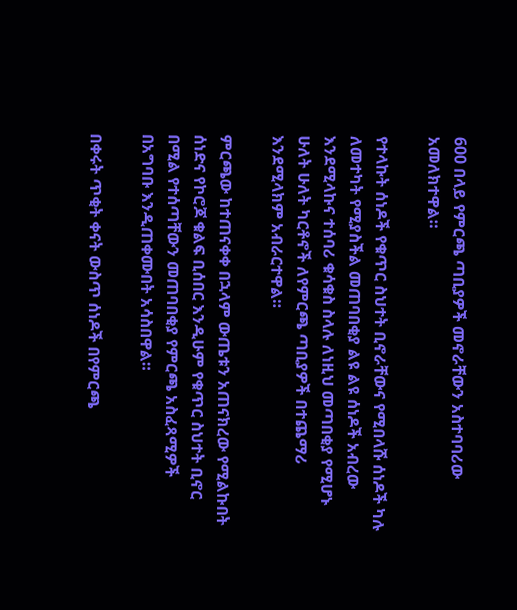600 በላይ የምርጫ ጣቢያዎች መኖራቸውን አስተባባሪው አመለክተዋል።

የተላኩት ሰነዶች የቁጥር ስህተት ቢኖራቸውና የሚበላሹ ሰነዶች ካሉ ለመተካት የሚያስችል መጠባበቂያ ልዩ ልዩ ሰነዶች አብረው እንደሚላኩና ተሰባሪ ቁሳቁስ ስላሉ ለነዚህ መጣበቂያ የሚሆኑ ሁለት ሁለት ካርቶኖች ለየምርጫ ጣቢያዎች በተጨማሪ እንደሚላክም አብራርተዋል።

ምርጫው ከተጠናቀቀ በኋላም ውጤቱን አጠናክረው የሚልኩበት ሰነድና የኮሮጆ ቁልፍ ቢሰበር እንዲሁም የቁጥር ስህተት ቢኖር በሚል የተሰጣቸውን መጠባበቂያ የምርጫ አስፈጻሚዎች በአግባቡ እንዲጠቀሙበት አሳስበዋል።

በቀሩት ጥቂት ቀናት ውስጥ ሰነዶች በየምርጫ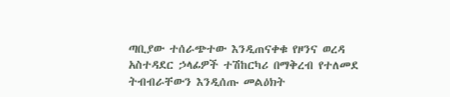ጣቢያው ተሰራጭተው እንዲጠናቀቁ የዞንና ወረዳ አስተዳደር ኃላፊዎች ተሽከርካሪ በማቅረብ የተለመደ ትብብራቸውን እንዲሰጡ መልዕክት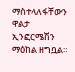ማስተላለፋቸውን ዋልታ ኢንፎርሜሽን ማዕከል ዘግቧል።